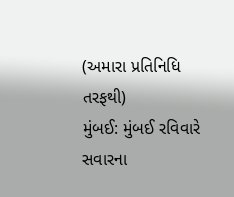(અમારા પ્રતિનિધિ તરફથી)
મુંબઈ: મુંબઈ રવિવારે સવારના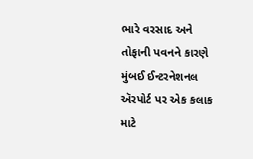ભારે વરસાદ અને તોફાની પવનને કારણે મુંબઈ ઈન્ટરનેશનલ ઍરપોર્ટ પર એક કલાક માટે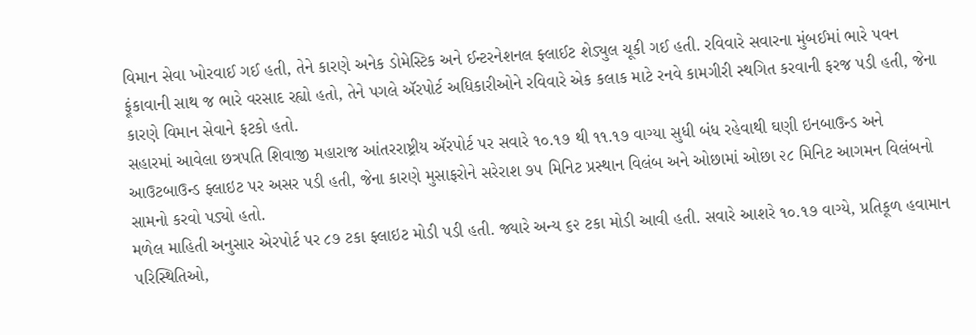વિમાન સેવા ખોરવાઈ ગઈ હતી, તેને કારણે અનેક ડોમેસ્ટિક અને ઈન્ટરનેશનલ ફ્લાઈટ શેડ્યુલ ચૂકી ગઈ હતી. રવિવારે સવારના મુંબઈમાં ભારે પવન ફૂંકાવાની સાથ જ ભારે વરસાદ રહ્યો હતો, તેને પગલે ઍરપોર્ટ અધિકારીઓને રવિવારે એક કલાક માટે રનવે કામગીરી સ્થગિત કરવાની ફરજ પડી હતી, જેના કારણે વિમાન સેવાને ફટકો હતો.
સહારમાં આવેલા છત્રપતિ શિવાજી મહારાજ આંતરરાષ્ટ્રીય ઍરપોર્ટ પર સવારે ૧૦.૧૭ થી ૧૧.૧૭ વાગ્યા સુધી બંધ રહેવાથી ઘણી ઇનબાઉન્ડ અને આઉટબાઉન્ડ ફ્લાઇટ પર અસર પડી હતી, જેના કારણે મુસાફરોને સરેરાશ ૭૫ મિનિટ પ્રસ્થાન વિલંબ અને ઓછામાં ઓછા ૨૮ મિનિટ આગમન વિલંબનો સામનો કરવો પડ્યો હતો.
મળેલ માહિતી અનુસાર એરપોર્ટ પર ૮૭ ટકા ફ્લાઇટ મોડી પડી હતી. જ્યારે અન્ય ૬૨ ટકા મોડી આવી હતી. સવારે આશરે ૧૦.૧૭ વાગ્યે, પ્રતિકૂળ હવામાન પરિસ્થિતિઓ,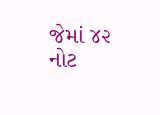જેમાં ૪૨ નોટ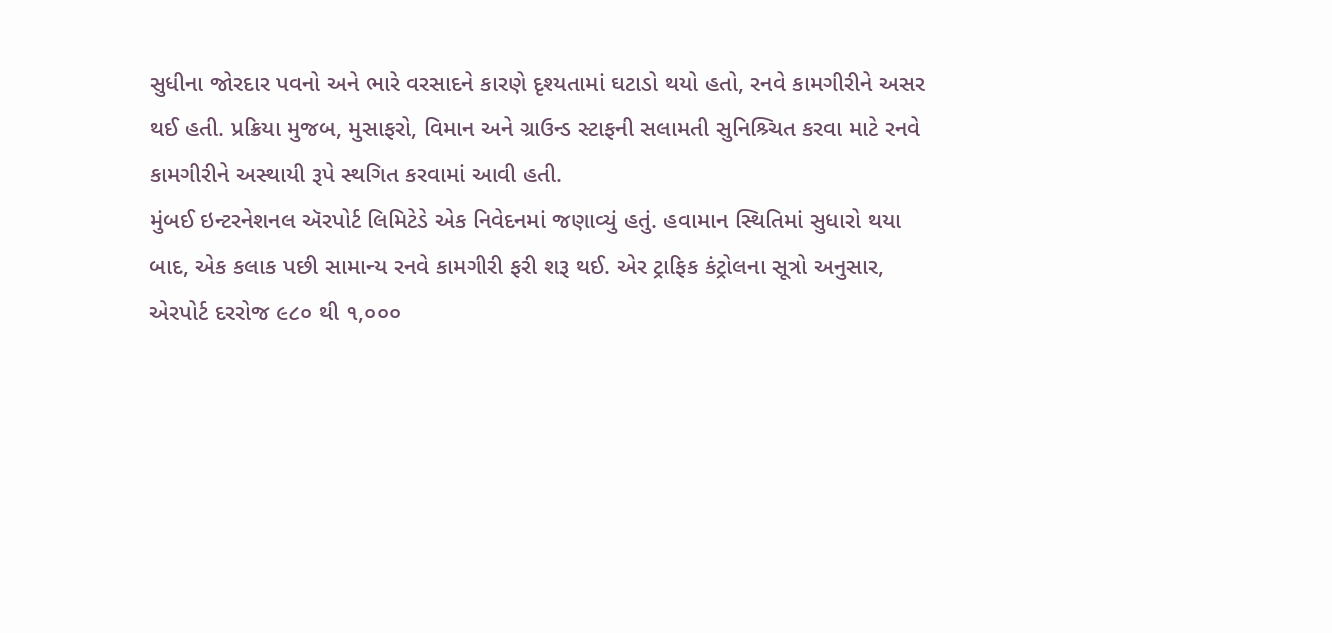સુધીના જોરદાર પવનો અને ભારે વરસાદને કારણે દૃશ્યતામાં ઘટાડો થયો હતો, રનવે કામગીરીને અસર થઈ હતી. પ્રક્રિયા મુજબ, મુસાફરો, વિમાન અને ગ્રાઉન્ડ સ્ટાફની સલામતી સુનિશ્ર્ચિત કરવા માટે રનવે કામગીરીને અસ્થાયી રૂપે સ્થગિત કરવામાં આવી હતી.
મુંબઈ ઇન્ટરનેશનલ ઍરપોર્ટ લિમિટેડે એક નિવેદનમાં જણાવ્યું હતું. હવામાન સ્થિતિમાં સુધારો થયા બાદ, એક કલાક પછી સામાન્ય રનવે કામગીરી ફરી શરૂ થઈ. એર ટ્રાફિક કંટ્રોલના સૂત્રો અનુસાર, એરપોર્ટ દરરોજ ૯૮૦ થી ૧,૦૦૦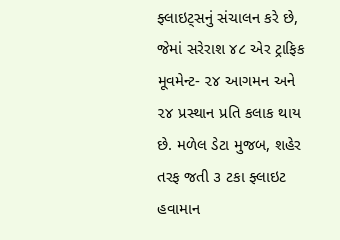ફ્લાઇટ્સનું સંચાલન કરે છે, જેમાં સરેરાશ ૪૮ એર ટ્રાફિક મૂવમેન્ટ- ૨૪ આગમન અને ૨૪ પ્રસ્થાન પ્રતિ કલાક થાય છે. મળેલ ડેટા મુજબ, શહેર તરફ જતી ૩ ટકા ફ્લાઇટ હવામાન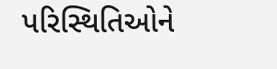પરિસ્થિતિઓને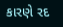કારણે રદ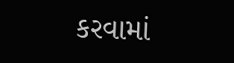કરવામાં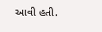આવી હતી.